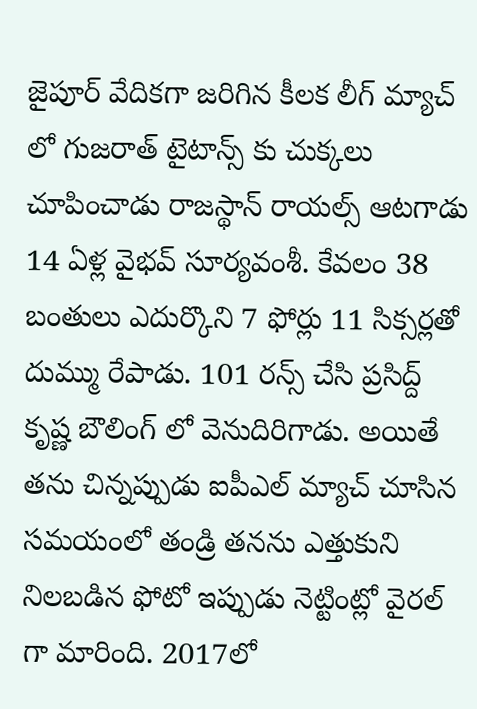జైపూర్ వేదికగా జరిగిన కీలక లీగ్ మ్యాచ్ లో గుజరాత్ టైటాన్స్ కు చుక్కలు చూపించాడు రాజస్థాన్ రాయల్స్ ఆటగాడు 14 ఏళ్ల వైభవ్ సూర్యవంశీ. కేవలం 38 బంతులు ఎదుర్కొని 7 ఫోర్లు 11 సిక్సర్లతో దుమ్ము రేపాడు. 101 రన్స్ చేసి ప్రసిద్ద్ కృష్ణ బౌలింగ్ లో వెనుదిరిగాడు. అయితే తను చిన్నప్పుడు ఐపీఎల్ మ్యాచ్ చూసిన సమయంలో తండ్రి తనను ఎత్తుకుని నిలబడిన ఫోటో ఇప్పుడు నెట్టింట్లో వైరల్ గా మారింది. 2017లో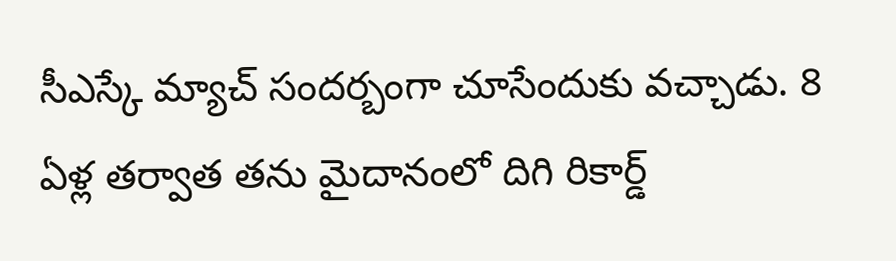సీఎస్కే మ్యాచ్ సందర్బంగా చూసేందుకు వచ్చాడు. 8 ఏళ్ల తర్వాత తను మైదానంలో దిగి రికార్డ్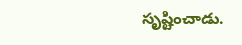సృష్టించాడు.